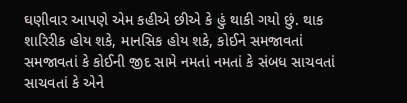ઘણીવાર આપણે એમ કહીએ છીએ કે હું થાકી ગયો છું. થાક શારિરીક હોય શકે, માનસિક હોય શકે, કોઈને સમજાવતાં સમજાવતાં કે કોઈની જીદ સામે નમતાં નમતાં કે સંબધ સાચવતાં સાચવતાં કે એને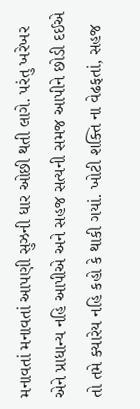મનાવતાં મનાવતાં આપણી સુઝની ધાર ઓછી થતી લાગે. પરંતુ ખરેખર એને પ્રાધાન્ય નહિ આપીએ અને સહજ સત્યની સમજ આપીને છોડી દઈએ તો તમે ક્યારેય નહિ કહો કે થાકી ગયાં. ખોટી શક્તિ ના વેઢફતાં, સહજ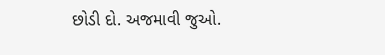છોડી દો. અજમાવી જુઓ.